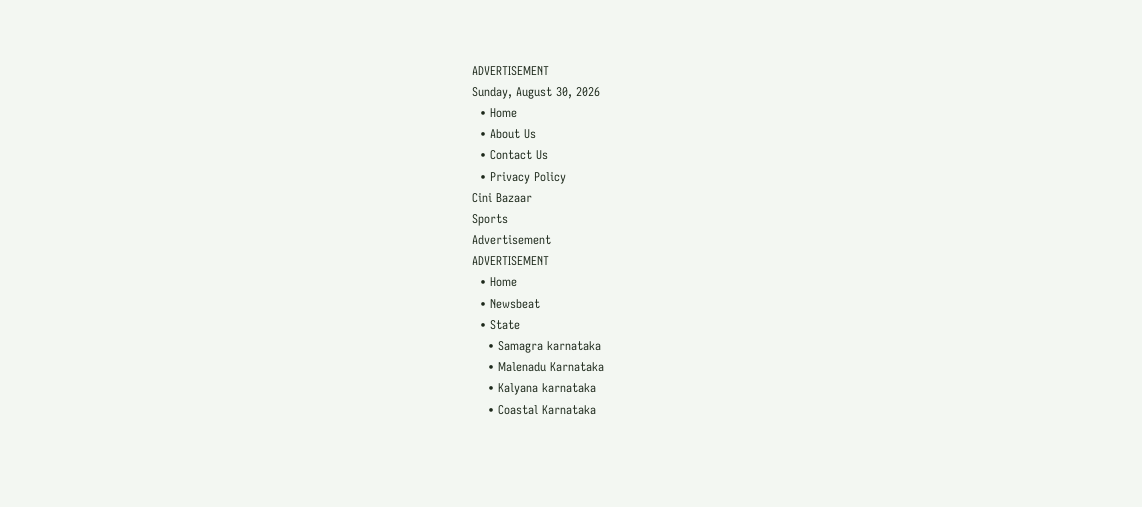ADVERTISEMENT
Sunday, August 30, 2026
  • Home
  • About Us
  • Contact Us
  • Privacy Policy
Cini Bazaar
Sports
Advertisement
ADVERTISEMENT
  • Home
  • Newsbeat
  • State
    • Samagra karnataka
    • Malenadu Karnataka
    • Kalyana karnataka
    • Coastal Karnataka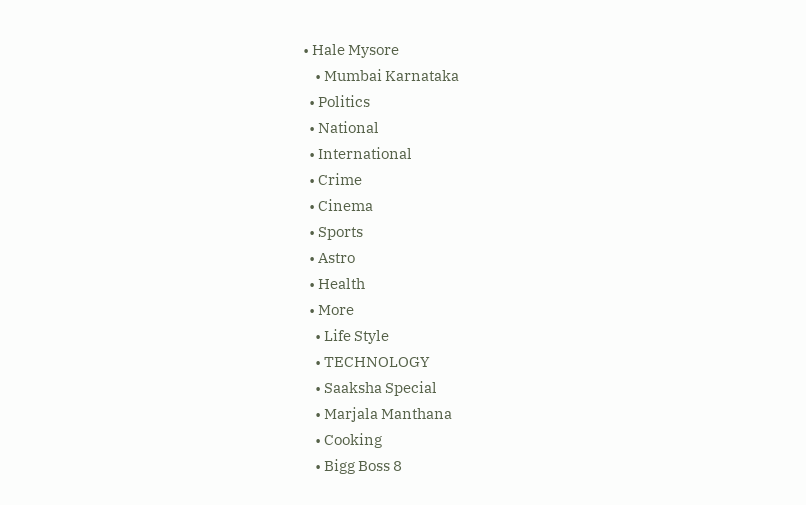• Hale Mysore
    • Mumbai Karnataka
  • Politics
  • National
  • International
  • Crime
  • Cinema
  • Sports
  • Astro
  • Health
  • More
    • Life Style
    • TECHNOLOGY
    • Saaksha Special
    • Marjala Manthana
    • Cooking
    • Bigg Boss 8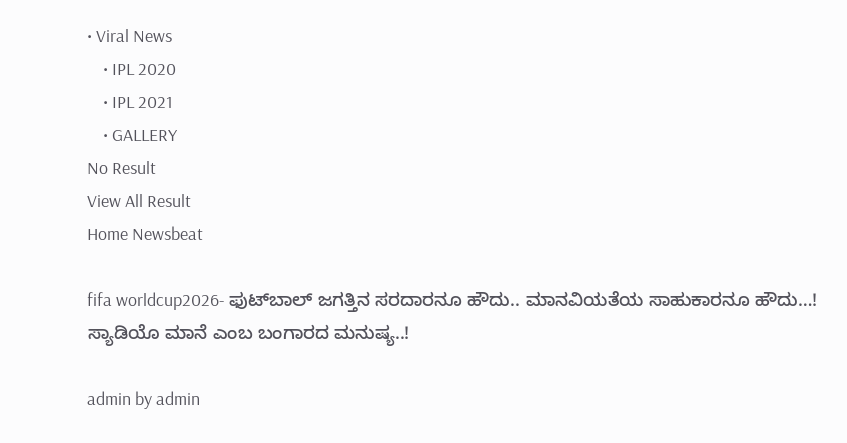• Viral News
    • IPL 2020
    • IPL 2021
    • GALLERY
No Result
View All Result
Home Newsbeat

fifa worldcup2026- ಫುಟ್‍ಬಾಲ್ ಜಗತ್ತಿನ ಸರದಾರನೂ ಹೌದು.. ಮಾನವಿಯತೆಯ ಸಾಹುಕಾರನೂ ಹೌದು…! ಸ್ಯಾಡಿಯೊ ಮಾನೆ ಎಂಬ ಬಂಗಾರದ ಮನುಷ್ಯ..!

admin by admin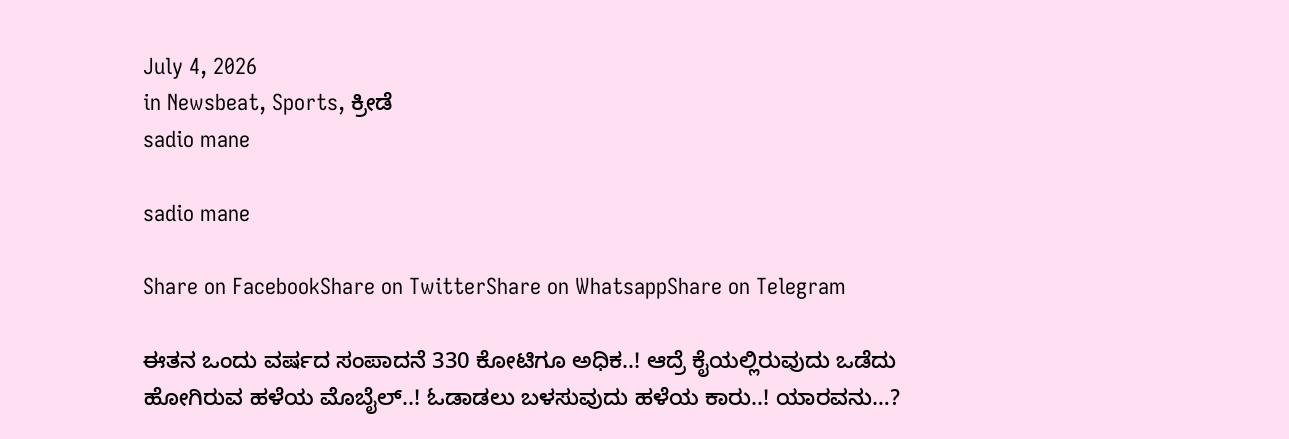July 4, 2026
in Newsbeat, Sports, ಕ್ರೀಡೆ
sadio mane

sadio mane

Share on FacebookShare on TwitterShare on WhatsappShare on Telegram

ಈತನ ಒಂದು ವರ್ಷದ ಸಂಪಾದನೆ 330 ಕೋಟಿಗೂ ಅಧಿಕ..! ಆದ್ರೆ ಕೈಯಲ್ಲಿರುವುದು ಒಡೆದು ಹೋಗಿರುವ ಹಳೆಯ ಮೊಬೈಲ್..! ಓಡಾಡಲು ಬಳಸುವುದು ಹಳೆಯ ಕಾರು..! ಯಾರವನು…?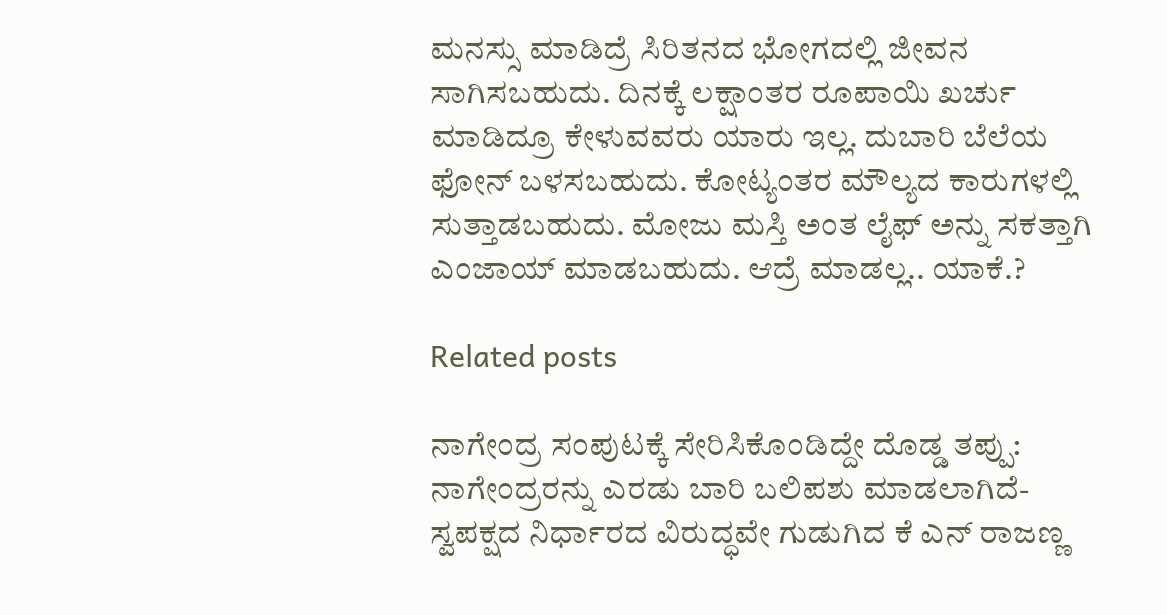ಮನಸ್ಸು ಮಾಡಿದ್ರೆ ಸಿರಿತನದ ಭೋಗದಲ್ಲಿ ಜೀವನ ಸಾಗಿಸಬಹುದು. ದಿನಕ್ಕೆ ಲಕ್ಷಾಂತರ ರೂಪಾಯಿ ಖರ್ಚು ಮಾಡಿದ್ರೂ ಕೇಳುವವರು ಯಾರು ಇಲ್ಲ. ದುಬಾರಿ ಬೆಲೆಯ ಫೋನ್ ಬಳಸಬಹುದು. ಕೋಟ್ಯಂತರ ಮೌಲ್ಯದ ಕಾರುಗಳಲ್ಲಿ ಸುತ್ತಾಡಬಹುದು. ಮೋಜು ಮಸ್ತಿ ಅಂತ ಲೈಫ್ ಅನ್ನು ಸಕತ್ತಾಗಿ ಎಂಜಾಯ್ ಮಾಡಬಹುದು. ಆದ್ರೆ ಮಾಡಲ್ಲ.. ಯಾಕೆ.?

Related posts

ನಾಗೇಂದ್ರ ಸಂಪುಟಕ್ಕೆ ಸೇರಿಸಿಕೊಂಡಿದ್ದೇ ದೊಡ್ಡ ತಪ್ಪು: ನಾಗೇಂದ್ರರನ್ನು ಎರಡು ಬಾರಿ ಬಲಿಪಶು ಮಾಡಲಾಗಿದೆ- ಸ್ವಪಕ್ಷದ ನಿರ್ಧಾರದ ವಿರುದ್ಧವೇ ಗುಡುಗಿದ ಕೆ ಎನ್ ರಾಜಣ್ಣ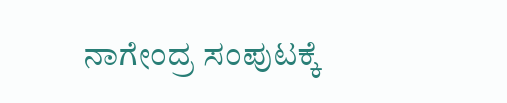ನಾಗೇಂದ್ರ ಸಂಪುಟಕ್ಕೆ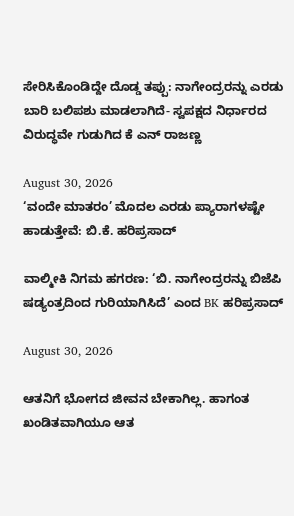ಸೇರಿಸಿಕೊಂಡಿದ್ದೇ ದೊಡ್ಡ ತಪ್ಪು: ನಾಗೇಂದ್ರರನ್ನು ಎರಡು ಬಾರಿ ಬಲಿಪಶು ಮಾಡಲಾಗಿದೆ- ಸ್ವಪಕ್ಷದ ನಿರ್ಧಾರದ ವಿರುದ್ಧವೇ ಗುಡುಗಿದ ಕೆ ಎನ್ ರಾಜಣ್ಣ

August 30, 2026
‘ವಂದೇ ಮಾತರಂ’ ಮೊದಲ ಎರಡು ಪ್ಯಾರಾಗಳಷ್ಟೇ ಹಾಡುತ್ತೇವೆ: ಬಿ.ಕೆ. ಹರಿಪ್ರಸಾದ್

ವಾಲ್ಮೀಕಿ ನಿಗಮ ಹಗರಣ: ‘ಬಿ. ನಾಗೇಂದ್ರರನ್ನು ಬಿಜೆಪಿ ಷಡ್ಯಂತ್ರದಿಂದ ಗುರಿಯಾಗಿಸಿದೆ’ ಎಂದ BK ಹರಿಪ್ರಸಾದ್

August 30, 2026

ಆತನಿಗೆ ಭೋಗದ ಜೀವನ ಬೇಕಾಗಿಲ್ಲ. ಹಾಗಂತ ಖಂಡಿತವಾಗಿಯೂ ಆತ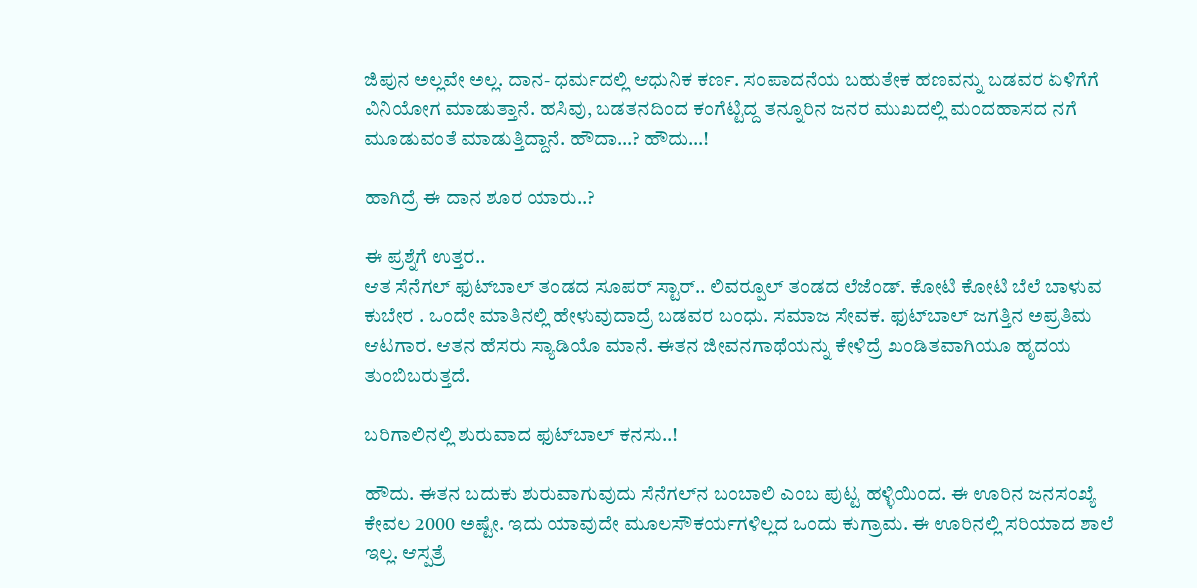ಜಿಪುನ ಅಲ್ಲವೇ ಅಲ್ಲ. ದಾನ- ಧರ್ಮದಲ್ಲಿ ಆಧುನಿಕ ಕರ್ಣ. ಸಂಪಾದನೆಯ ಬಹುತೇಕ ಹಣವನ್ನು ಬಡವರ ಏಳಿಗೆಗೆ ವಿನಿಯೋಗ ಮಾಡುತ್ತಾನೆ. ಹಸಿವು, ಬಡತನದಿಂದ ಕಂಗೆಟ್ಟಿದ್ದ ತನ್ನೂರಿನ ಜನರ ಮುಖದಲ್ಲಿ ಮಂದಹಾಸದ ನಗೆ ಮೂಡುವಂತೆ ಮಾಡುತ್ತಿದ್ದಾನೆ. ಹೌದಾ…? ಹೌದು…!

ಹಾಗಿದ್ರೆ ಈ ದಾನ ಶೂರ ಯಾರು..?

ಈ ಪ್ರಶ್ನೆಗೆ ಉತ್ತರ..
ಆತ ಸೆನೆಗಲ್ ಫುಟ್‍ಬಾಲ್ ತಂಡದ ಸೂಪರ್ ಸ್ಟಾರ್.. ಲಿವರ್‍ಪೂಲ್ ತಂಡದ ಲೆಜೆಂಡ್. ಕೋಟಿ ಕೋಟಿ ಬೆಲೆ ಬಾಳುವ ಕುಬೇರ . ಒಂದೇ ಮಾತಿನಲ್ಲಿ ಹೇಳುವುದಾದ್ರೆ ಬಡವರ ಬಂಧು. ಸಮಾಜ ಸೇವಕ. ಫುಟ್‍ಬಾಲ್ ಜಗತ್ತಿನ ಅಪ್ರತಿಮ ಆಟಗಾರ. ಆತನ ಹೆಸರು ಸ್ಯಾಡಿಯೊ ಮಾನೆ. ಈತನ ಜೀವನಗಾಥೆಯನ್ನು ಕೇಳಿದ್ರೆ ಖಂಡಿತವಾಗಿಯೂ ಹೃದಯ ತುಂಬಿಬರುತ್ತದೆ.

ಬರಿಗಾಲಿನಲ್ಲಿ ಶುರುವಾದ ಫುಟ್‍ಬಾಲ್ ಕನಸು..!

ಹೌದು. ಈತನ ಬದುಕು ಶುರುವಾಗುವುದು ಸೆನೆಗಲ್‍ನ ಬಂಬಾಲಿ ಎಂಬ ಪುಟ್ಟ ಹಳ್ಳಿಯಿಂದ. ಈ ಊರಿನ ಜನಸಂಖ್ಯೆ ಕೇವಲ 2000 ಅಷ್ಟೇ. ಇದು ಯಾವುದೇ ಮೂಲಸೌಕರ್ಯಗಳಿಲ್ಲದ ಒಂದು ಕುಗ್ರಾಮ. ಈ ಊರಿನಲ್ಲಿ ಸರಿಯಾದ ಶಾಲೆ ಇಲ್ಲ. ಆಸ್ಪತ್ರೆ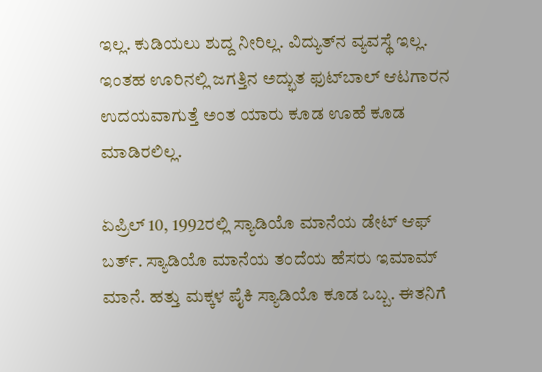ಇಲ್ಲ. ಕುಡಿಯಲು ಶುದ್ದ ನೀರಿಲ್ಲ. ವಿದ್ಯುತ್‍ನ ವ್ಯವಸ್ಥೆ ಇಲ್ಲ. ಇಂತಹ ಊರಿನಲ್ಲಿ ಜಗತ್ತಿನ ಅದ್ಭುತ ಫುಟ್‍ಬಾಲ್ ಆಟಗಾರನ ಉದಯವಾಗುತ್ತೆ ಅಂತ ಯಾರು ಕೂಡ ಊಹೆ ಕೂಡ ಮಾಡಿರಲಿಲ್ಲ.

ಏಪ್ರಿಲ್ 10, 1992ರಲ್ಲಿ ಸ್ಯಾಡಿಯೊ ಮಾನೆಯ ಡೇಟ್ ಆಫ್ ಬರ್ತ್. ಸ್ಯಾಡಿಯೊ ಮಾನೆಯ ತಂದೆಯ ಹೆಸರು ಇಮಾಮ್ ಮಾನೆ. ಹತ್ತು ಮಕ್ಕಳ ಪೈಕಿ ಸ್ಯಾಡಿಯೊ ಕೂಡ ಒಬ್ಬ. ಈತನಿಗೆ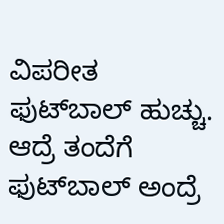ವಿಪರೀತ
ಫುಟ್‍ಬಾಲ್ ಹುಚ್ಚು. ಆದ್ರೆ ತಂದೆಗೆ ಫುಟ್‍ಬಾಲ್ ಅಂದ್ರೆ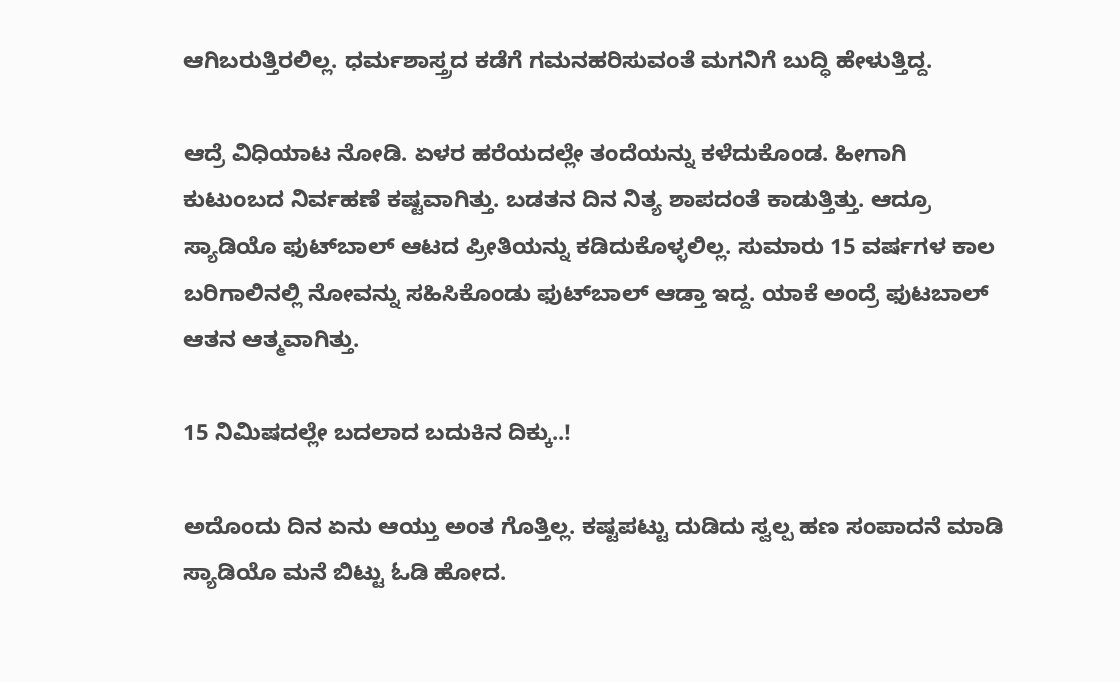ಆಗಿಬರುತ್ತಿರಲಿಲ್ಲ. ಧರ್ಮಶಾಸ್ತ್ರದ ಕಡೆಗೆ ಗಮನಹರಿಸುವಂತೆ ಮಗನಿಗೆ ಬುದ್ಧಿ ಹೇಳುತ್ತಿದ್ದ.

ಆದ್ರೆ ವಿಧಿಯಾಟ ನೋಡಿ. ಏಳರ ಹರೆಯದಲ್ಲೇ ತಂದೆಯನ್ನು ಕಳೆದುಕೊಂಡ. ಹೀಗಾಗಿ ಕುಟುಂಬದ ನಿರ್ವಹಣೆ ಕಷ್ಟವಾಗಿತ್ತು. ಬಡತನ ದಿನ ನಿತ್ಯ ಶಾಪದಂತೆ ಕಾಡುತ್ತಿತ್ತು. ಆದ್ರೂ ಸ್ಯಾಡಿಯೊ ಫುಟ್‍ಬಾಲ್ ಆಟದ ಪ್ರೀತಿಯನ್ನು ಕಡಿದುಕೊಳ್ಳಲಿಲ್ಲ. ಸುಮಾರು 15 ವರ್ಷಗಳ ಕಾಲ ಬರಿಗಾಲಿನಲ್ಲಿ ನೋವನ್ನು ಸಹಿಸಿಕೊಂಡು ಫುಟ್‍ಬಾಲ್ ಆಡ್ತಾ ಇದ್ದ. ಯಾಕೆ ಅಂದ್ರೆ ಫುಟಬಾಲ್ ಆತನ ಆತ್ಮವಾಗಿತ್ತು.

15 ನಿಮಿಷದಲ್ಲೇ ಬದಲಾದ ಬದುಕಿನ ದಿಕ್ಕು..!

ಅದೊಂದು ದಿನ ಏನು ಆಯ್ತು ಅಂತ ಗೊತ್ತಿಲ್ಲ. ಕಷ್ಟಪಟ್ಟು ದುಡಿದು ಸ್ವಲ್ಪ ಹಣ ಸಂಪಾದನೆ ಮಾಡಿ ಸ್ಯಾಡಿಯೊ ಮನೆ ಬಿಟ್ಟು ಓಡಿ ಹೋದ.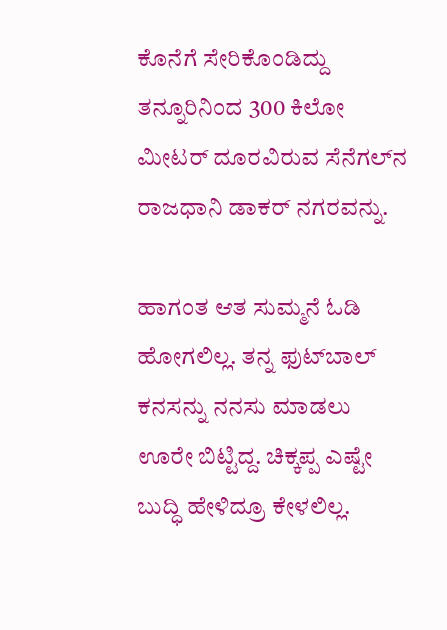ಕೊನೆಗೆ ಸೇರಿಕೊಂಡಿದ್ದು ತನ್ನೂರಿನಿಂದ 300 ಕಿಲೋ ಮೀಟರ್ ದೂರವಿರುವ ಸೆನೆಗಲ್‍ನ ರಾಜಧಾನಿ ಡಾಕರ್ ನಗರವನ್ನು.

ಹಾಗಂತ ಆತ ಸುಮ್ಮನೆ ಓಡಿ ಹೋಗಲಿಲ್ಲ. ತನ್ನ ಫುಟ್‍ಬಾಲ್ ಕನಸನ್ನು ನನಸು ಮಾಡಲು ಊರೇ ಬಿಟ್ಟಿದ್ದ. ಚಿಕ್ಕಪ್ಪ ಎಷ್ಟೇ ಬುದ್ಧಿ ಹೇಳಿದ್ರೂ ಕೇಳಲಿಲ್ಲ.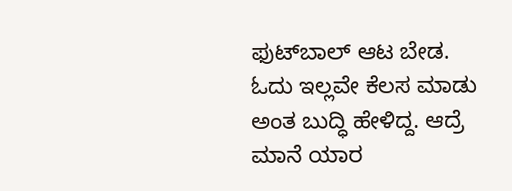ಫುಟ್‍ಬಾಲ್ ಆಟ ಬೇಡ. ಓದು ಇಲ್ಲವೇ ಕೆಲಸ ಮಾಡು ಅಂತ ಬುದ್ಧಿ ಹೇಳಿದ್ದ. ಆದ್ರೆ ಮಾನೆ ಯಾರ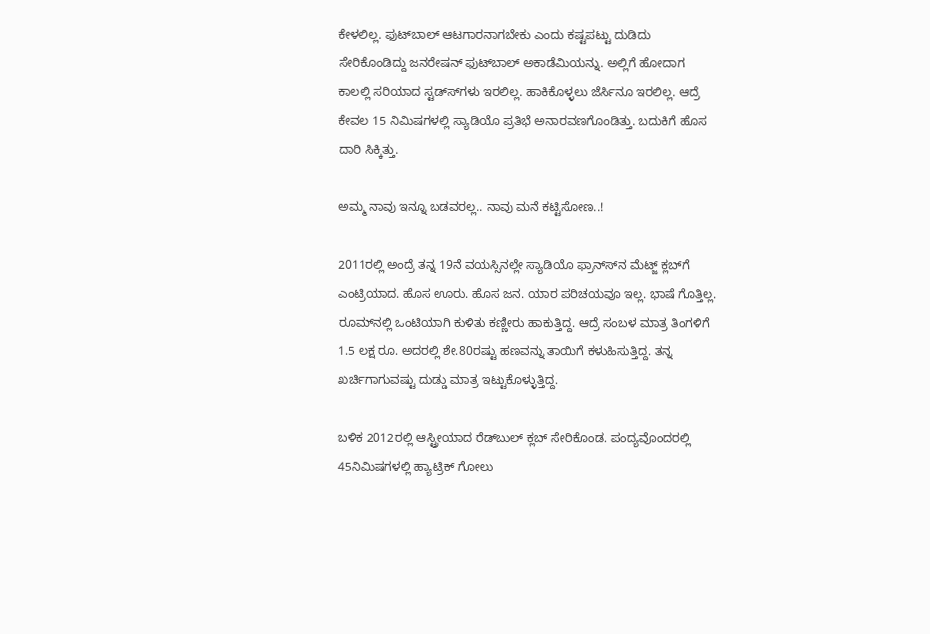ಕೇಳಲಿಲ್ಲ. ಫುಟ್‍ಬಾಲ್ ಆಟಗಾರನಾಗಬೇಕು ಎಂದು ಕಷ್ಟಪಟ್ಟು ದುಡಿದು ಸೇರಿಕೊಂಡಿದ್ದು ಜನರೇಷನ್ ಫುಟ್‍ಬಾಲ್ ಅಕಾಡೆಮಿಯನ್ನು. ಅಲ್ಲಿಗೆ ಹೋದಾಗ ಕಾಲಲ್ಲಿ ಸರಿಯಾದ ಸ್ಟಡ್ಸ್‍ಗಳು ಇರಲಿಲ್ಲ. ಹಾಕಿಕೊಳ್ಳಲು ಜೆರ್ಸಿನೂ ಇರಲಿಲ್ಲ. ಆದ್ರೆ ಕೇವಲ 15 ನಿಮಿಷಗಳಲ್ಲಿ ಸ್ಯಾಡಿಯೊ ಪ್ರತಿಭೆ ಅನಾರವಣಗೊಂಡಿತ್ತು. ಬದುಕಿಗೆ ಹೊಸ ದಾರಿ ಸಿಕ್ಕಿತ್ತು.

ಅಮ್ಮ ನಾವು ಇನ್ನೂ ಬಡವರಲ್ಲ.. ನಾವು ಮನೆ ಕಟ್ಟಿಸೋಣ..!

2011ರಲ್ಲಿ ಅಂದ್ರೆ ತನ್ನ 19ನೆ ವಯಸ್ಸಿನಲ್ಲೇ ಸ್ಯಾಡಿಯೊ ಫ್ರಾನ್ಸ್‍ನ ಮೆಟ್ಜ್ ಕ್ಲಬ್‍ಗೆ ಎಂಟ್ರಿಯಾದ. ಹೊಸ ಊರು. ಹೊಸ ಜನ. ಯಾರ ಪರಿಚಯವೂ ಇಲ್ಲ. ಭಾಷೆ ಗೊತ್ತಿಲ್ಲ. ರೂಮ್‍ನಲ್ಲಿ ಒಂಟಿಯಾಗಿ ಕುಳಿತು ಕಣ್ಣೀರು ಹಾಕುತ್ತಿದ್ದ. ಆದ್ರೆ ಸಂಬಳ ಮಾತ್ರ ತಿಂಗಳಿಗೆ 1.5 ಲಕ್ಷ ರೂ. ಅದರಲ್ಲಿ ಶೇ.80ರಷ್ಟು ಹಣವನ್ನು ತಾಯಿಗೆ ಕಳುಹಿಸುತ್ತಿದ್ದ. ತನ್ನ ಖರ್ಚಿಗಾಗುವಷ್ಟು ದುಡ್ಡು ಮಾತ್ರ ಇಟ್ಟುಕೊಳ್ಳುತ್ತಿದ್ದ.

ಬಳಿಕ 2012ರಲ್ಲಿ ಆಸ್ಟ್ರೀಯಾದ ರೆಡ್‍ಬುಲ್ ಕ್ಲಬ್ ಸೇರಿಕೊಂಡ. ಪಂದ್ಯವೊಂದರಲ್ಲಿ 45ನಿಮಿಷಗಳಲ್ಲಿ ಹ್ಯಾಟ್ರಿಕ್ ಗೋಲು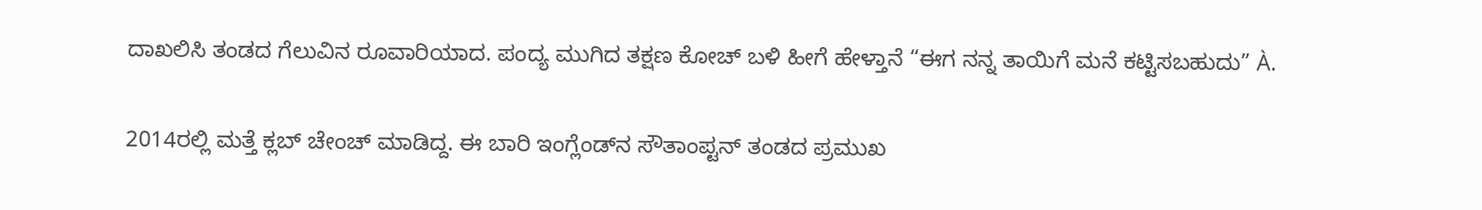ದಾಖಲಿಸಿ ತಂಡದ ಗೆಲುವಿನ ರೂವಾರಿಯಾದ. ಪಂದ್ಯ ಮುಗಿದ ತಕ್ಷಣ ಕೋಚ್ ಬಳಿ ಹೀಗೆ ಹೇಳ್ತಾನೆ “ಈಗ ನನ್ನ ತಾಯಿಗೆ ಮನೆ ಕಟ್ಟಿಸಬಹುದು” À.

2014ರಲ್ಲಿ ಮತ್ತೆ ಕ್ಲಬ್ ಚೇಂಚ್ ಮಾಡಿದ್ದ. ಈ ಬಾರಿ ಇಂಗ್ಲೆಂಡ್‍ನ ಸೌತಾಂಪ್ಟನ್ ತಂಡದ ಪ್ರಮುಖ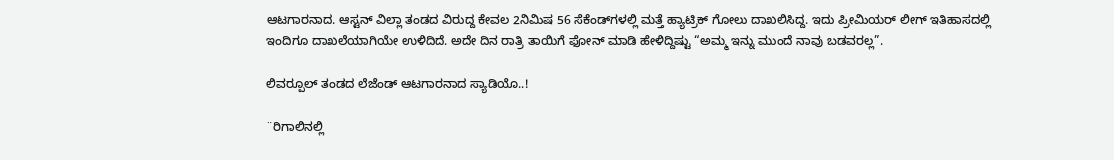ಆಟಗಾರನಾದ. ಆಸ್ಟನ್ ವಿಲ್ಲಾ ತಂಡದ ವಿರುದ್ದ ಕೇವಲ 2ನಿಮಿಷ 56 ಸೆಕೆಂಡ್‍ಗಳಲ್ಲಿ ಮತ್ತೆ ಹ್ಯಾಟ್ರಿಕ್ ಗೋಲು ದಾಖಲಿಸಿದ್ದ. ಇದು ಪ್ರೀಮಿಯರ್ ಲೀಗ್ ಇತಿಹಾಸದಲ್ಲಿ ಇಂದಿಗೂ ದಾಖಲೆಯಾಗಿಯೇ ಉಳಿದಿದೆ. ಅದೇ ದಿನ ರಾತ್ರಿ ತಾಯಿಗೆ ಫೋನ್ ಮಾಡಿ ಹೇಳಿದ್ದಿಷ್ಟು “ಅಮ್ಮ ಇನ್ನು ಮುಂದೆ ನಾವು ಬಡವರಲ್ಲ”.

ಲಿವರ್‍ಪೂಲ್ ತಂಡದ ಲೆಜೆಂಡ್ ಆಟಗಾರನಾದ ಸ್ಯಾಡಿಯೊ..!

¨ರಿಗಾಲಿನಲ್ಲಿ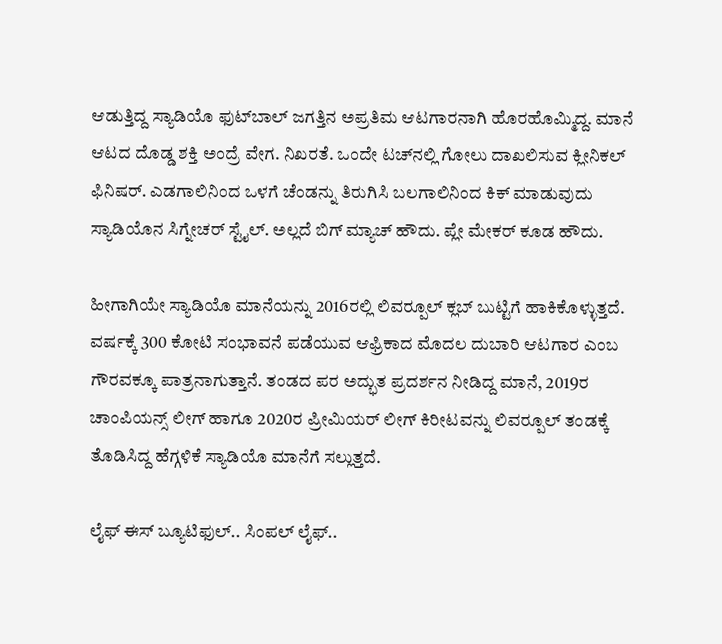ಆಡುತ್ತಿದ್ದ ಸ್ಯಾಡಿಯೊ ಫುಟ್‍ಬಾಲ್ ಜಗತ್ತಿನ ಅಪ್ರತಿಮ ಆಟಗಾರನಾಗಿ ಹೊರಹೊಮ್ಮಿದ್ದ. ಮಾನೆ ಆಟದ ದೊಡ್ಡ ಶಕ್ತಿ ಅಂದ್ರೆ ವೇಗ. ನಿಖರತೆ. ಒಂದೇ ಟಚ್‍ನಲ್ಲಿ ಗೋಲು ದಾಖಲಿಸುವ ಕ್ಲೀನಿಕಲ್ ಫಿನಿಷರ್. ಎಡಗಾಲಿನಿಂದ ಒಳಗೆ ಚೆಂಡನ್ನು ತಿರುಗಿಸಿ ಬಲಗಾಲಿನಿಂದ ಕಿಕ್ ಮಾಡುವುದು ಸ್ಯಾಡಿಯೊನ ಸಿಗ್ನೇಚರ್ ಸ್ಟೈಲ್. ಅಲ್ಲದೆ ಬಿಗ್ ಮ್ಯಾಚ್ ಹೌದು. ಪ್ಲೇ ಮೇಕರ್ ಕೂಡ ಹೌದು.

ಹೀಗಾಗಿಯೇ ಸ್ಯಾಡಿಯೊ ಮಾನೆಯನ್ನು 2016ರಲ್ಲಿ ಲಿವರ್‍ಪೂಲ್ ಕ್ಲಬ್ ಬುಟ್ಟಿಗೆ ಹಾಕಿಕೊಳ್ಳುತ್ತದೆ. ವರ್ಷಕ್ಕೆ 300 ಕೋಟಿ ಸಂಭಾವನೆ ಪಡೆಯುವ ಆಫ್ರಿಕಾದ ಮೊದಲ ದುಬಾರಿ ಆಟಗಾರ ಎಂಬ ಗೌರವಕ್ಕೂ ಪಾತ್ರನಾಗುತ್ತಾನೆ. ತಂಡದ ಪರ ಅದ್ಭುತ ಪ್ರದರ್ಶನ ನೀಡಿದ್ದ ಮಾನೆ, 2019ರ ಚಾಂಪಿಯನ್ಸ್ ಲೀಗ್ ಹಾಗೂ 2020ರ ಪ್ರೀಮಿಯರ್ ಲೀಗ್ ಕಿರೀಟವನ್ನು ಲಿವರ್‍ಪೂಲ್ ತಂಡಕ್ಕೆ ತೊಡಿಸಿದ್ದ ಹೆಗ್ಗಳಿಕೆ ಸ್ಯಾಡಿಯೊ ಮಾನೆಗೆ ಸಲ್ಲುತ್ತದೆ.

ಲೈಫ್ ಈಸ್ ಬ್ಯೂಟಿಫುಲ್.. ಸಿಂಪಲ್ ಲೈಫ್..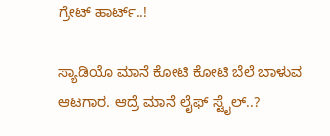ಗ್ರೇಟ್ ಹಾರ್ಟ್..!

ಸ್ಯಾಡಿಯೊ ಮಾನೆ ಕೋಟಿ ಕೋಟಿ ಬೆಲೆ ಬಾಳುವ ಆಟಗಾರ. ಆದ್ರೆ ಮಾನೆ ಲೈಫ್ ಸ್ಟೈಲ್..?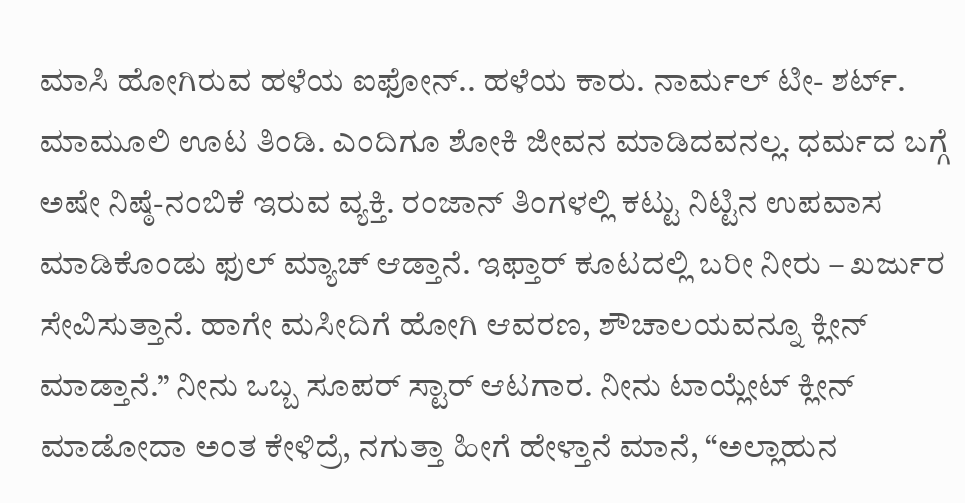ಮಾಸಿ ಹೋಗಿರುವ ಹಳೆಯ ಐಫೋನ್.. ಹಳೆಯ ಕಾರು. ನಾರ್ಮಲ್ ಟೀ- ಶರ್ಟ್. ಮಾಮೂಲಿ ಊಟ ತಿಂಡಿ. ಎಂದಿಗೂ ಶೋಕಿ ಜೀವನ ಮಾಡಿದವನಲ್ಲ. ಧರ್ಮದ ಬಗ್ಗೆ ಅಷೇ ನಿಷ್ಠೆ-ನಂಬಿಕೆ ಇರುವ ವ್ಯಕ್ತಿ. ರಂಜಾನ್ ತಿಂಗಳಲ್ಲಿ ಕಟ್ಟು ನಿಟ್ಟಿನ ಉಪವಾಸ ಮಾಡಿಕೊಂಡು ಫುಲ್ ಮ್ಯಾಚ್ ಆಡ್ತಾನೆ. ಇಫ್ತಾರ್ ಕೂಟದಲ್ಲಿ ಬರೀ ನೀರು – ಖರ್ಜುರ ಸೇವಿಸುತ್ತಾನೆ. ಹಾಗೇ ಮಸೀದಿಗೆ ಹೋಗಿ ಆವರಣ, ಶೌಚಾಲಯವನ್ನೂ ಕ್ಲೀನ್ ಮಾಡ್ತಾನೆ.” ನೀನು ಒಬ್ಬ ಸೂಪರ್ ಸ್ಟಾರ್ ಆಟಗಾರ. ನೀನು ಟಾಯ್ಲೇಟ್ ಕ್ಲೀನ್ ಮಾಡೋದಾ ಅಂತ ಕೇಳಿದ್ರೆ, ನಗುತ್ತಾ ಹೀಗೆ ಹೇಳ್ತಾನೆ ಮಾನೆ, “ಅಲ್ಲಾಹುನ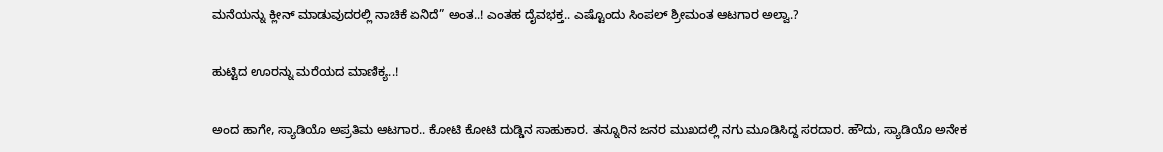ಮನೆಯನ್ನು ಕ್ಲೀನ್ ಮಾಡುವುದರಲ್ಲಿ ನಾಚಿಕೆ ಏನಿದೆ” ಅಂತ..! ಎಂತಹ ದೈವಭಕ್ತ.. ಎಷ್ಟೊಂದು ಸಿಂಪಲ್ ಶ್ರೀಮಂತ ಆಟಗಾರ ಅಲ್ವಾ.?

ಹುಟ್ಟಿದ ಊರನ್ನು ಮರೆಯದ ಮಾಣಿಕ್ಯ..!

ಅಂದ ಹಾಗೇ, ಸ್ಯಾಡಿಯೊ ಅಪ್ರತಿಮ ಆಟಗಾರ.. ಕೋಟಿ ಕೋಟಿ ದುಡ್ಡಿನ ಸಾಹುಕಾರ. ತನ್ನೂರಿನ ಜನರ ಮುಖದಲ್ಲಿ ನಗು ಮೂಡಿಸಿದ್ದ ಸರದಾರ. ಹೌದು, ಸ್ಯಾಡಿಯೊ ಅನೇಕ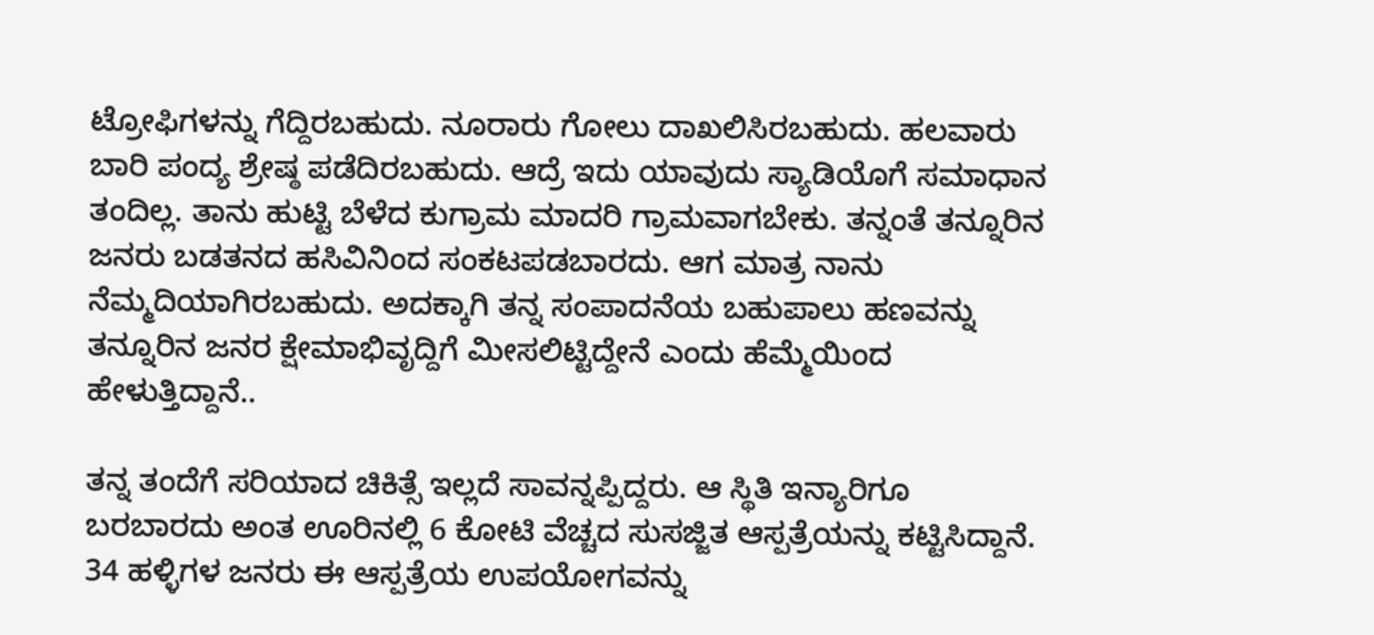ಟ್ರೋಫಿಗಳನ್ನು ಗೆದ್ದಿರಬಹುದು. ನೂರಾರು ಗೋಲು ದಾಖಲಿಸಿರಬಹುದು. ಹಲವಾರು ಬಾರಿ ಪಂದ್ಯ ಶ್ರೇಷ್ಠ ಪಡೆದಿರಬಹುದು. ಆದ್ರೆ ಇದು ಯಾವುದು ಸ್ಯಾಡಿಯೊಗೆ ಸಮಾಧಾನ ತಂದಿಲ್ಲ. ತಾನು ಹುಟ್ಟಿ ಬೆಳೆದ ಕುಗ್ರಾಮ ಮಾದರಿ ಗ್ರಾಮವಾಗಬೇಕು. ತನ್ನಂತೆ ತನ್ನೂರಿನ ಜನರು ಬಡತನದ ಹಸಿವಿನಿಂದ ಸಂಕಟಪಡಬಾರದು. ಆಗ ಮಾತ್ರ ನಾನು ನೆಮ್ಮದಿಯಾಗಿರಬಹುದು. ಅದಕ್ಕಾಗಿ ತನ್ನ ಸಂಪಾದನೆಯ ಬಹುಪಾಲು ಹಣವನ್ನು ತನ್ನೂರಿನ ಜನರ ಕ್ಷೇಮಾಭಿವೃದ್ದಿಗೆ ಮೀಸಲಿಟ್ಟಿದ್ದೇನೆ ಎಂದು ಹೆಮ್ಮೆಯಿಂದ ಹೇಳುತ್ತಿದ್ದಾನೆ..

ತನ್ನ ತಂದೆಗೆ ಸರಿಯಾದ ಚಿಕಿತ್ಸೆ ಇಲ್ಲದೆ ಸಾವನ್ನಪ್ಪಿದ್ದರು. ಆ ಸ್ಥಿತಿ ಇನ್ಯಾರಿಗೂ ಬರಬಾರದು ಅಂತ ಊರಿನಲ್ಲಿ 6 ಕೋಟಿ ವೆಚ್ಚದ ಸುಸಜ್ಜಿತ ಆಸ್ಪತ್ರೆಯನ್ನು ಕಟ್ಟಿಸಿದ್ದಾನೆ. 34 ಹಳ್ಳಿಗಳ ಜನರು ಈ ಆಸ್ಪತ್ರೆಯ ಉಪಯೋಗವನ್ನು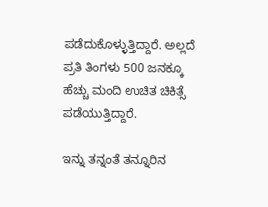ಪಡೆದುಕೊಳ್ಳುತ್ತಿದ್ದಾರೆ. ಅಲ್ಲದೆ ಪ್ರತಿ ತಿಂಗಳು 500 ಜನಕ್ಕೂ ಹೆಚ್ಚು ಮಂದಿ ಉಚಿತ ಚಿಕಿತ್ಸೆ ಪಡೆಯುತ್ತಿದ್ದಾರೆ.

ಇನ್ನು ತನ್ನಂತೆ ತನ್ನೂರಿನ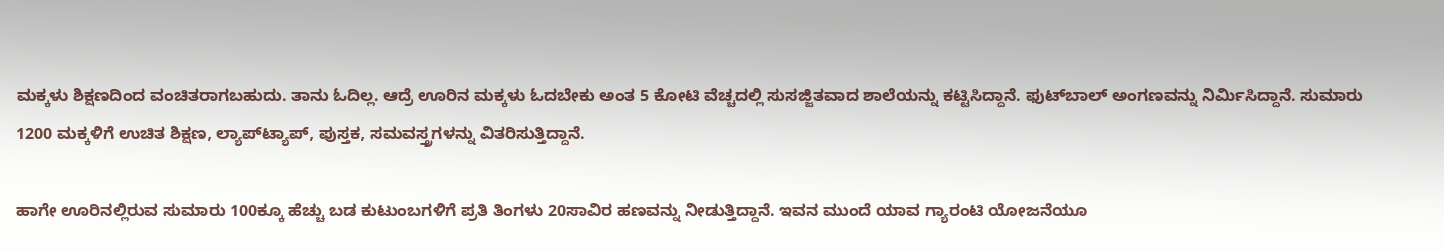ಮಕ್ಕಳು ಶಿಕ್ಷಣದಿಂದ ವಂಚಿತರಾಗಬಹುದು. ತಾನು ಓದಿಲ್ಲ. ಆದ್ರೆ ಊರಿನ ಮಕ್ಕಳು ಓದಬೇಕು ಅಂತ 5 ಕೋಟಿ ವೆಚ್ಚದಲ್ಲಿ ಸುಸಜ್ಜಿತವಾದ ಶಾಲೆಯನ್ನು ಕಟ್ಟಿಸಿದ್ದಾನೆ. ಫುಟ್‍ಬಾಲ್ ಅಂಗಣವನ್ನು ನಿರ್ಮಿಸಿದ್ದಾನೆ. ಸುಮಾರು 1200 ಮಕ್ಕಳಿಗೆ ಉಚಿತ ಶಿಕ್ಷಣ, ಲ್ಯಾಪ್‍ಟ್ಯಾಪ್, ಪುಸ್ತಕ, ಸಮವಸ್ತ್ರಗಳನ್ನು ವಿತರಿಸುತ್ತಿದ್ದಾನೆ.

ಹಾಗೇ ಊರಿನಲ್ಲಿರುವ ಸುಮಾರು 100ಕ್ಕೂ ಹೆಚ್ಚು ಬಡ ಕುಟುಂಬಗಳಿಗೆ ಪ್ರತಿ ತಿಂಗಳು 20ಸಾವಿರ ಹಣವನ್ನು ನೀಡುತ್ತಿದ್ದಾನೆ. ಇವನ ಮುಂದೆ ಯಾವ ಗ್ಯಾರಂಟಿ ಯೋಜನೆಯೂ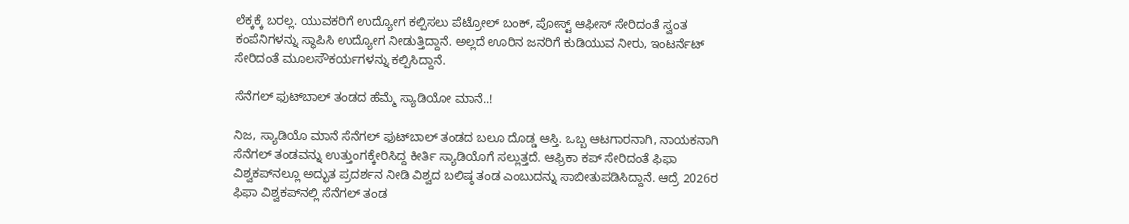ಲೆಕ್ಕಕ್ಕೆ ಬರಲ್ಲ. ಯುವಕರಿಗೆ ಉದ್ಯೋಗ ಕಲ್ಪಿಸಲು ಪೆಟ್ರೋಲ್ ಬಂಕ್, ಪೋಸ್ಟ್ ಆಫೀಸ್ ಸೇರಿದಂತೆ ಸ್ವಂತ ಕಂಪೆನಿಗಳನ್ನು ಸ್ಥಾಪಿಸಿ ಉದ್ಯೋಗ ನೀಡುತ್ತಿದ್ದಾನೆ. ಅಲ್ಲದೆ ಊರಿನ ಜನರಿಗೆ ಕುಡಿಯುವ ನೀರು, ಇಂಟರ್ನೆಟ್ ಸೇರಿದಂತೆ ಮೂಲಸೌಕರ್ಯಗಳನ್ನು ಕಲ್ಪಿಸಿದ್ದಾನೆ.

ಸೆನೆಗಲ್ ಫುಟ್‍ಬಾಲ್ ತಂಡದ ಹೆಮ್ಮೆ ಸ್ಯಾಡಿಯೋ ಮಾನೆ..!

ನಿಜ, ಸ್ಯಾಡಿಯೊ ಮಾನೆ ಸೆನೆಗಲ್ ಫುಟ್‍ಬಾಲ್ ತಂಡದ ಬಲೂ ದೊಡ್ಡ ಆಸ್ತಿ. ಒಬ್ಬ ಆಟಗಾರನಾಗಿ, ನಾಯಕನಾಗಿ ಸೆನೆಗಲ್ ತಂಡವನ್ನು ಉತ್ತುಂಗಕ್ಕೇರಿಸಿದ್ದ ಕೀರ್ತಿ ಸ್ಯಾಡಿಯೊಗೆ ಸಲ್ಲುತ್ತದೆ. ಆಫ್ರಿಕಾ ಕಪ್ ಸೇರಿದಂತೆ ಫಿಫಾ ವಿಶ್ವಕಪ್‍ನಲ್ಲೂ ಅದ್ಭುತ ಪ್ರದರ್ಶನ ನೀಡಿ ವಿಶ್ವದ ಬಲಿಷ್ಠ ತಂಡ ಎಂಬುದನ್ನು ಸಾಬೀತುಪಡಿಸಿದ್ದಾನೆ. ಆದ್ರೆ 2026ರ ಫಿಫಾ ವಿಶ್ವಕಪ್‍ನಲ್ಲಿ ಸೆನೆಗಲ್ ತಂಡ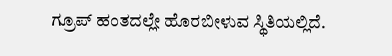ಗ್ರೂಪ್ ಹಂತದಲ್ಲೇ ಹೊರಬೀಳುವ ಸ್ಥಿತಿಯಲ್ಲಿದೆ.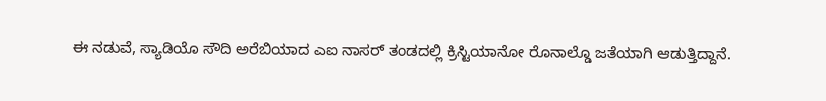ಈ ನಡುವೆ, ಸ್ಯಾಡಿಯೊ ಸೌದಿ ಅರೆಬಿಯಾದ ಎಐ ನಾಸರ್ ತಂಡದಲ್ಲಿ ಕ್ರಿಸ್ಟಿಯಾನೋ ರೊನಾಲ್ಡೊ ಜತೆಯಾಗಿ ಆಡುತ್ತಿದ್ದಾನೆ.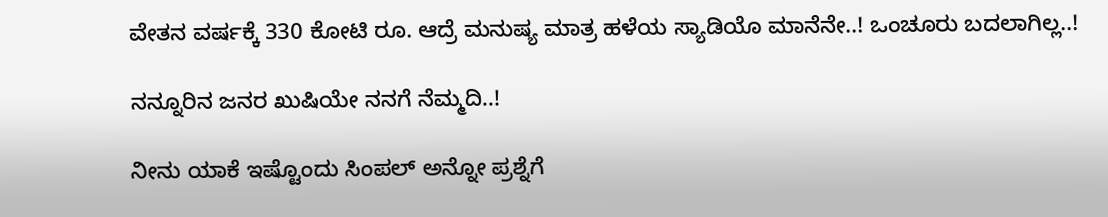ವೇತನ ವರ್ಷಕ್ಕೆ 330 ಕೋಟಿ ರೂ. ಆದ್ರೆ ಮನುಷ್ಯ ಮಾತ್ರ ಹಳೆಯ ಸ್ಯಾಡಿಯೊ ಮಾನೆನೇ..! ಒಂಚೂರು ಬದಲಾಗಿಲ್ಲ..!

ನನ್ನೂರಿನ ಜನರ ಖುಷಿಯೇ ನನಗೆ ನೆಮ್ಮದಿ..!

ನೀನು ಯಾಕೆ ಇಷ್ಟೊಂದು ಸಿಂಪಲ್ ಅನ್ನೋ ಪ್ರಶ್ನೆಗೆ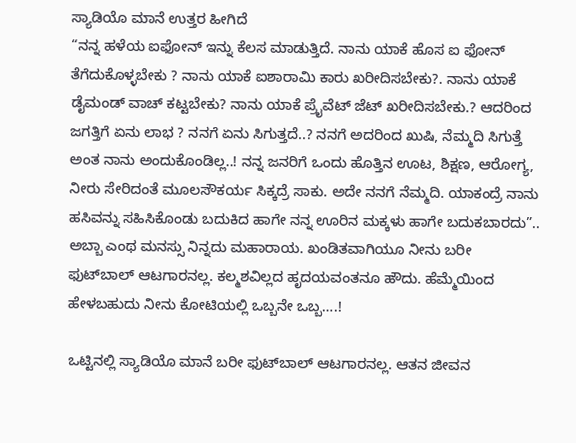ಸ್ಯಾಡಿಯೊ ಮಾನೆ ಉತ್ತರ ಹೀಗಿದೆ
“ನನ್ನ ಹಳೆಯ ಐಫೋನ್ ಇನ್ನು ಕೆಲಸ ಮಾಡುತ್ತಿದೆ. ನಾನು ಯಾಕೆ ಹೊಸ ಐ ಫೋನ್ ತೆಗೆದುಕೊಳ್ಳಬೇಕು ? ನಾನು ಯಾಕೆ ಐಶಾರಾಮಿ ಕಾರು ಖರೀದಿಸಬೇಕು?. ನಾನು ಯಾಕೆ ಡೈಮಂಡ್ ವಾಚ್ ಕಟ್ಟಬೇಕು? ನಾನು ಯಾಕೆ ಪ್ರೈವೆಟ್ ಜೆಟ್ ಖರೀದಿಸಬೇಕು.? ಆದರಿಂದ ಜಗತ್ತಿಗೆ ಏನು ಲಾಭ ? ನನಗೆ ಏನು ಸಿಗುತ್ತದೆ..? ನನಗೆ ಅದರಿಂದ ಖುಷಿ, ನೆಮ್ಮದಿ ಸಿಗುತ್ತೆ ಅಂತ ನಾನು ಅಂದುಕೊಂಡಿಲ್ಲ..! ನನ್ನ ಜನರಿಗೆ ಒಂದು ಹೊತ್ತಿನ ಊಟ, ಶಿಕ್ಷಣ, ಆರೋಗ್ಯ, ನೀರು ಸೇರಿದಂತೆ ಮೂಲಸೌಕರ್ಯ ಸಿಕ್ಕದ್ರೆ ಸಾಕು. ಅದೇ ನನಗೆ ನೆಮ್ಮದಿ. ಯಾಕಂದ್ರೆ ನಾನು ಹಸಿವನ್ನು ಸಹಿಸಿಕೊಂಡು ಬದುಕಿದ ಹಾಗೇ ನನ್ನ ಊರಿನ ಮಕ್ಕಳು ಹಾಗೇ ಬದುಕಬಾರದು”.. ಅಬ್ಬಾ ಎಂಥ ಮನಸ್ಸು ನಿನ್ನದು ಮಹಾರಾಯ. ಖಂಡಿತವಾಗಿಯೂ ನೀನು ಬರೀ ಫುಟ್‍ಬಾಲ್ ಆಟಗಾರನಲ್ಲ. ಕಲ್ಮಶವಿಲ್ಲದ ಹೃದಯವಂತನೂ ಹೌದು. ಹೆಮ್ಮೆಯಿಂದ ಹೇಳಬಹುದು ನೀನು ಕೋಟಿಯಲ್ಲಿ ಒಬ್ಬನೇ ಒಬ್ಬ….!

ಒಟ್ಟಿನಲ್ಲಿ ಸ್ಯಾಡಿಯೊ ಮಾನೆ ಬರೀ ಫುಟ್‍ಬಾಲ್ ಆಟಗಾರನಲ್ಲ. ಆತನ ಜೀವನ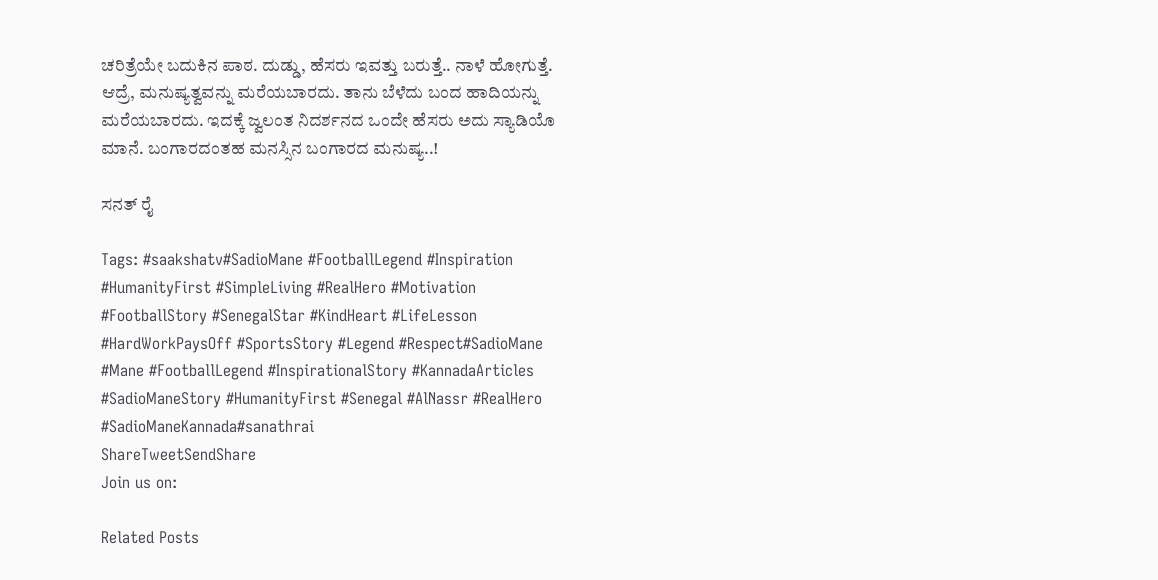ಚರಿತ್ರೆಯೇ ಬದುಕಿನ ಪಾಠ. ದುಡ್ಡು, ಹೆಸರು ಇವತ್ತು ಬರುತ್ತೆ.. ನಾಳೆ ಹೋಗುತ್ತೆ. ಆದ್ರೆ, ಮನುಷ್ಯತ್ವವನ್ನು ಮರೆಯಬಾರದು. ತಾನು ಬೆಳೆದು ಬಂದ ಹಾದಿಯನ್ನು ಮರೆಯಬಾರದು. ಇದಕ್ಕೆ ಜ್ವಲಂತ ನಿದರ್ಶನದ ಒಂದೇ ಹೆಸರು ಅದು ಸ್ಯಾಡಿಯೊ ಮಾನೆ. ಬಂಗಾರದಂತಹ ಮನಸ್ಸಿನ ಬಂಗಾರದ ಮನುಷ್ಯ..!

ಸನತ್ ರೈ

Tags: #saakshatv#SadioMane #FootballLegend #Inspiration #HumanityFirst #SimpleLiving #RealHero #Motivation #FootballStory #SenegalStar #KindHeart #LifeLesson #HardWorkPaysOff #SportsStory #Legend #Respect#SadioMane #Mane #FootballLegend #InspirationalStory #KannadaArticles #SadioManeStory #HumanityFirst #Senegal #AlNassr #RealHero #SadioManeKannada#sanathrai
ShareTweetSendShare
Join us on:

Related Posts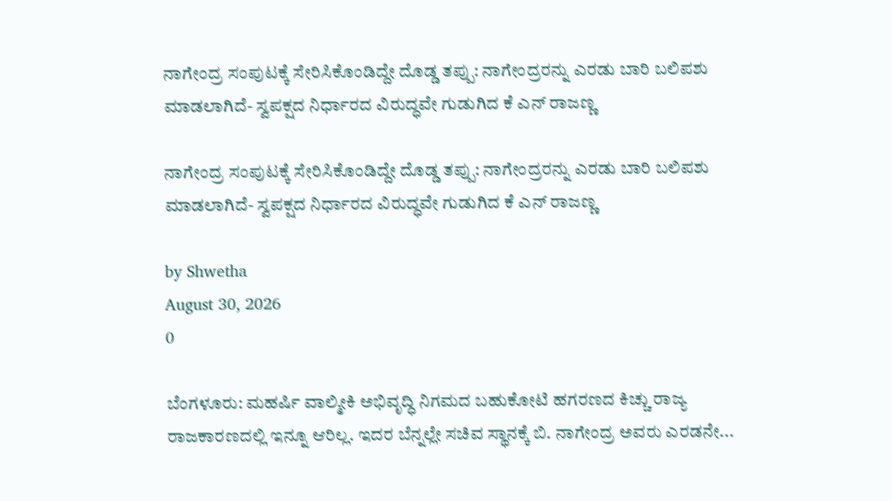ನಾಗೇಂದ್ರ ಸಂಪುಟಕ್ಕೆ ಸೇರಿಸಿಕೊಂಡಿದ್ದೇ ದೊಡ್ಡ ತಪ್ಪು: ನಾಗೇಂದ್ರರನ್ನು ಎರಡು ಬಾರಿ ಬಲಿಪಶು ಮಾಡಲಾಗಿದೆ- ಸ್ವಪಕ್ಷದ ನಿರ್ಧಾರದ ವಿರುದ್ಧವೇ ಗುಡುಗಿದ ಕೆ ಎನ್ ರಾಜಣ್ಣ

ನಾಗೇಂದ್ರ ಸಂಪುಟಕ್ಕೆ ಸೇರಿಸಿಕೊಂಡಿದ್ದೇ ದೊಡ್ಡ ತಪ್ಪು: ನಾಗೇಂದ್ರರನ್ನು ಎರಡು ಬಾರಿ ಬಲಿಪಶು ಮಾಡಲಾಗಿದೆ- ಸ್ವಪಕ್ಷದ ನಿರ್ಧಾರದ ವಿರುದ್ಧವೇ ಗುಡುಗಿದ ಕೆ ಎನ್ ರಾಜಣ್ಣ

by Shwetha
August 30, 2026
0

ಬೆಂಗಳೂರು: ಮಹರ್ಷಿ ವಾಲ್ಮೀಕಿ ಅಭಿವೃದ್ಧಿ ನಿಗಮದ ಬಹುಕೋಟಿ ಹಗರಣದ ಕಿಚ್ಚು ರಾಜ್ಯ ರಾಜಕಾರಣದಲ್ಲಿ ಇನ್ನೂ ಆರಿಲ್ಲ. ಇದರ ಬೆನ್ನಲ್ಲೇ ಸಚಿವ ಸ್ಥಾನಕ್ಕೆ ಬಿ. ನಾಗೇಂದ್ರ ಅವರು ಎರಡನೇ...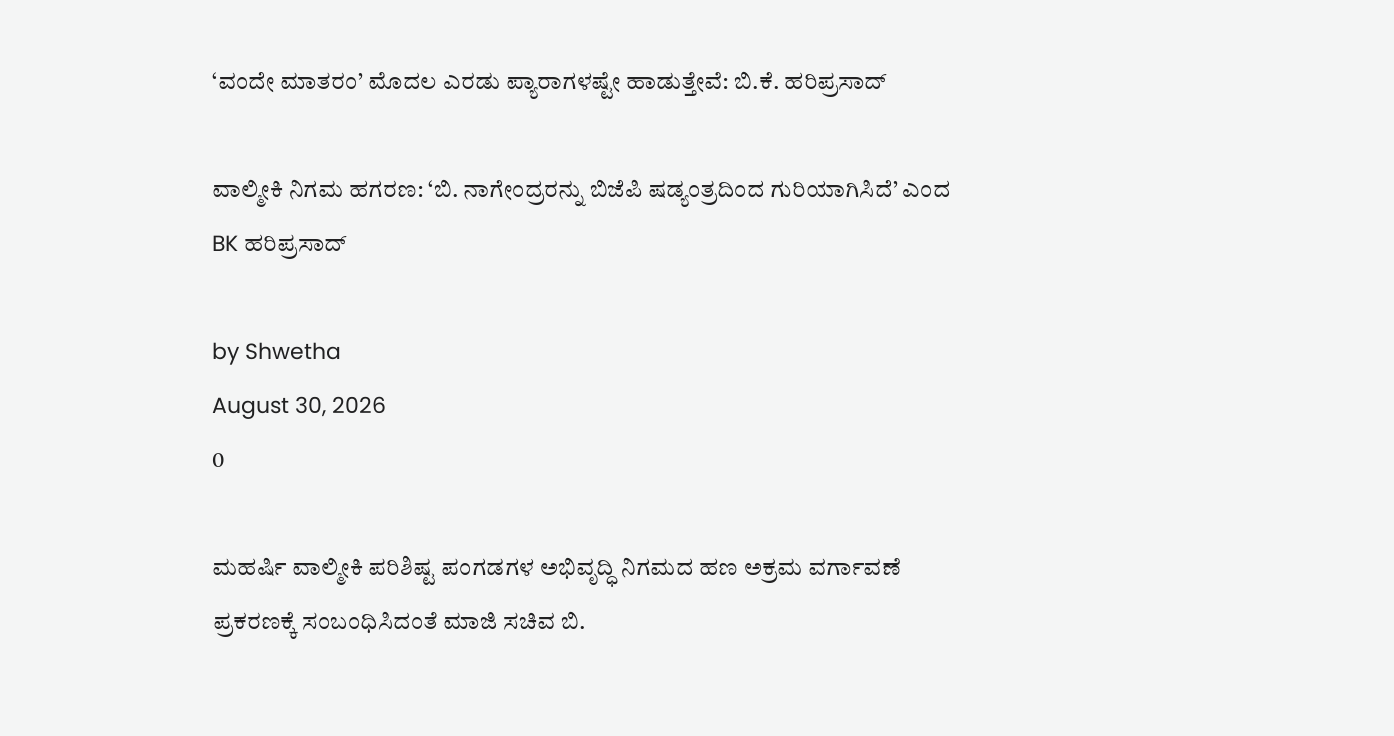‘ವಂದೇ ಮಾತರಂ’ ಮೊದಲ ಎರಡು ಪ್ಯಾರಾಗಳಷ್ಟೇ ಹಾಡುತ್ತೇವೆ: ಬಿ.ಕೆ. ಹರಿಪ್ರಸಾದ್

ವಾಲ್ಮೀಕಿ ನಿಗಮ ಹಗರಣ: ‘ಬಿ. ನಾಗೇಂದ್ರರನ್ನು ಬಿಜೆಪಿ ಷಡ್ಯಂತ್ರದಿಂದ ಗುರಿಯಾಗಿಸಿದೆ’ ಎಂದ BK ಹರಿಪ್ರಸಾದ್

by Shwetha
August 30, 2026
0

ಮಹರ್ಷಿ ವಾಲ್ಮೀಕಿ ಪರಿಶಿಷ್ಟ ಪಂಗಡಗಳ ಅಭಿವೃದ್ಧಿ ನಿಗಮದ ಹಣ ಅಕ್ರಮ ವರ್ಗಾವಣೆ ಪ್ರಕರಣಕ್ಕೆ ಸಂಬಂಧಿಸಿದಂತೆ ಮಾಜಿ ಸಚಿವ ಬಿ.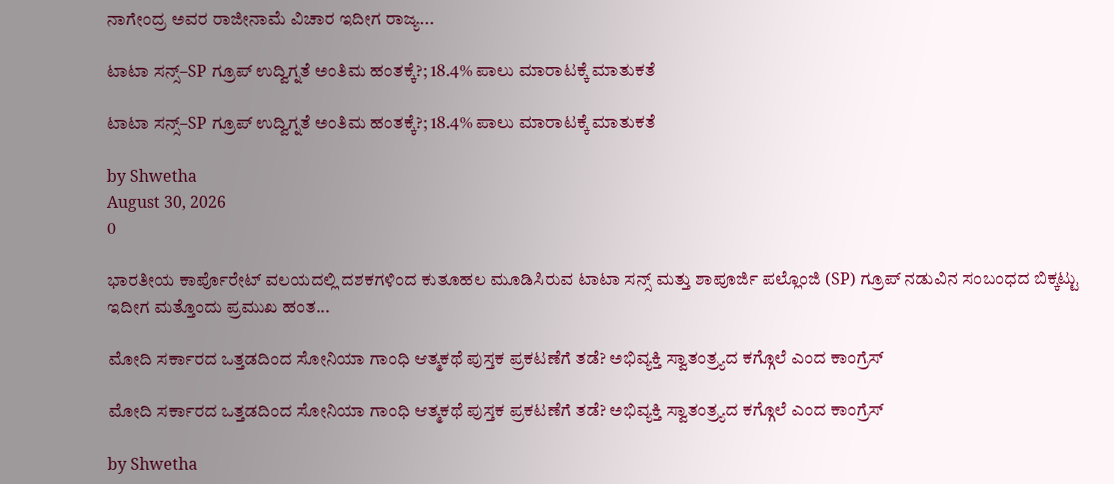ನಾಗೇಂದ್ರ ಅವರ ರಾಜೀನಾಮೆ ವಿಚಾರ ಇದೀಗ ರಾಜ್ಯ...

ಟಾಟಾ ಸನ್ಸ್–SP ಗ್ರೂಪ್ ಉದ್ವಿಗ್ನತೆ ಅಂತಿಮ ಹಂತಕ್ಕೆ?; 18.4% ಪಾಲು ಮಾರಾಟಕ್ಕೆ ಮಾತುಕತೆ

ಟಾಟಾ ಸನ್ಸ್–SP ಗ್ರೂಪ್ ಉದ್ವಿಗ್ನತೆ ಅಂತಿಮ ಹಂತಕ್ಕೆ?; 18.4% ಪಾಲು ಮಾರಾಟಕ್ಕೆ ಮಾತುಕತೆ

by Shwetha
August 30, 2026
0

ಭಾರತೀಯ ಕಾರ್ಪೊರೇಟ್ ವಲಯದಲ್ಲಿ ದಶಕಗಳಿಂದ ಕುತೂಹಲ ಮೂಡಿಸಿರುವ ಟಾಟಾ ಸನ್ಸ್ ಮತ್ತು ಶಾಪೂರ್ಜಿ ಪಲ್ಲೊಂಜಿ (SP) ಗ್ರೂಪ್ ನಡುವಿನ ಸಂಬಂಧದ ಬಿಕ್ಕಟ್ಟು ಇದೀಗ ಮತ್ತೊಂದು ಪ್ರಮುಖ ಹಂತ...

ಮೋದಿ ಸರ್ಕಾರದ ಒತ್ತಡದಿಂದ ಸೋನಿಯಾ ಗಾಂಧಿ ಆತ್ಮಕಥೆ ಪುಸ್ತಕ ಪ್ರಕಟಣೆಗೆ ತಡೆ? ಅಭಿವ್ಯಕ್ತಿ ಸ್ವಾತಂತ್ರ್ಯದ ಕಗ್ಗೊಲೆ ಎಂದ ಕಾಂಗ್ರೆಸ್

ಮೋದಿ ಸರ್ಕಾರದ ಒತ್ತಡದಿಂದ ಸೋನಿಯಾ ಗಾಂಧಿ ಆತ್ಮಕಥೆ ಪುಸ್ತಕ ಪ್ರಕಟಣೆಗೆ ತಡೆ? ಅಭಿವ್ಯಕ್ತಿ ಸ್ವಾತಂತ್ರ್ಯದ ಕಗ್ಗೊಲೆ ಎಂದ ಕಾಂಗ್ರೆಸ್

by Shwetha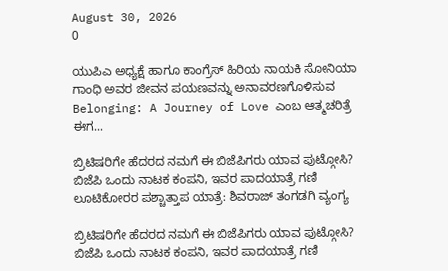August 30, 2026
0

ಯುಪಿಎ ಅಧ್ಯಕ್ಷೆ ಹಾಗೂ ಕಾಂಗ್ರೆಸ್ ಹಿರಿಯ ನಾಯಕಿ ಸೋನಿಯಾ ಗಾಂಧಿ ಅವರ ಜೀವನ ಪಯಣವನ್ನು ಅನಾವರಣಗೊಳಿಸುವ Belonging: A Journey of Love ಎಂಬ ಆತ್ಮಚರಿತ್ರೆ ಈಗ...

ಬ್ರಿಟಿಷರಿಗೇ ಹೆದರದ ನಮಗೆ ಈ ಬಿಜೆಪಿಗರು ಯಾವ ಪುಟ್ಗೋಸಿ? ಬಿಜೆಪಿ ಒಂದು ನಾಟಕ ಕಂಪನಿ, ಇವರ ಪಾದಯಾತ್ರೆ ಗಣಿ ಲೂಟಿಕೋರರ ಪಶ್ಚಾತ್ತಾಪ ಯಾತ್ರೆ: ಶಿವರಾಜ್ ತಂಗಡಗಿ ವ್ಯಂಗ್ಯ

ಬ್ರಿಟಿಷರಿಗೇ ಹೆದರದ ನಮಗೆ ಈ ಬಿಜೆಪಿಗರು ಯಾವ ಪುಟ್ಗೋಸಿ? ಬಿಜೆಪಿ ಒಂದು ನಾಟಕ ಕಂಪನಿ, ಇವರ ಪಾದಯಾತ್ರೆ ಗಣಿ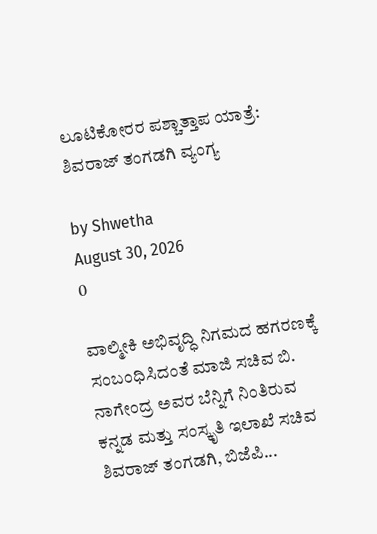ಲೂಟಿಕೋರರ ಪಶ್ಚಾತ್ತಾಪ ಯಾತ್ರೆ: ಶಿವರಾಜ್ ತಂಗಡಗಿ ವ್ಯಂಗ್ಯ

by Shwetha
August 30, 2026
0

ವಾಲ್ಮೀಕಿ ಅಭಿವೃದ್ಧಿ ನಿಗಮದ ಹಗರಣಕ್ಕೆ ಸಂಬಂಧಿಸಿದಂತೆ ಮಾಜಿ ಸಚಿವ ಬಿ. ನಾಗೇಂದ್ರ ಅವರ ಬೆನ್ನಿಗೆ ನಿಂತಿರುವ ಕನ್ನಡ ಮತ್ತು ಸಂಸ್ಕೃತಿ ಇಲಾಖೆ ಸಚಿವ ಶಿವರಾಜ್ ತಂಗಡಗಿ, ಬಿಜೆಪಿ...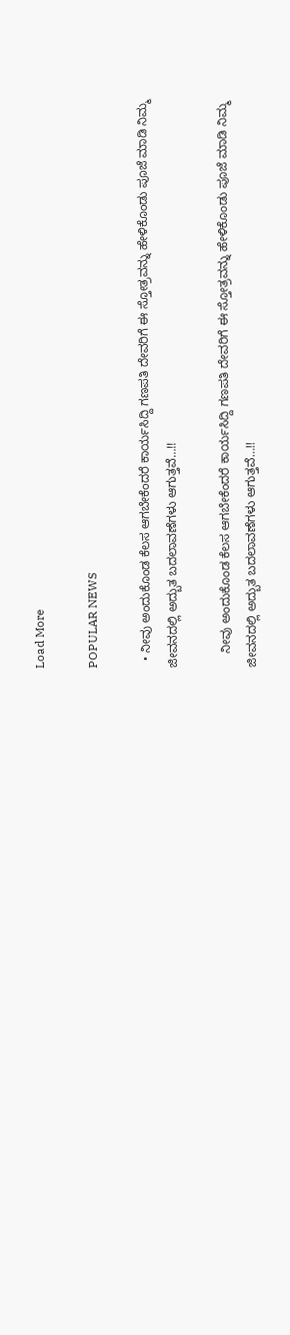Load More

POPULAR NEWS

  • ನೀವು ಅಂದುಕೊಂಡ ಕೆಲಸ ಆಗಬೇಕೆಂದರೆ ಕಾರ್ಯಸಿದ್ದಿ ಗಣಪತಿ ದೇವರಿಗೆ ಈ ಸ್ತೋತ್ರವನ್ನು ಹೇಳಿಕೊಂಡು ಪೂಜೆ ಮಾಡಿ ನಿಮ್ಮ ಜೀವನದಲ್ಲಿ ಅದ್ಬುತ ಬದಲಾವಣೆಗಳು ಆಗುತ್ತವೆ…!!

    ನೀವು ಅಂದುಕೊಂಡ ಕೆಲಸ ಆಗಬೇಕೆಂದರೆ ಕಾರ್ಯಸಿದ್ದಿ ಗಣಪತಿ ದೇವರಿಗೆ ಈ ಸ್ತೋತ್ರವನ್ನು ಹೇಳಿಕೊಂಡು ಪೂಜೆ ಮಾಡಿ ನಿಮ್ಮ ಜೀವನದಲ್ಲಿ ಅದ್ಬುತ ಬದಲಾವಣೆಗಳು ಆಗುತ್ತವೆ…!!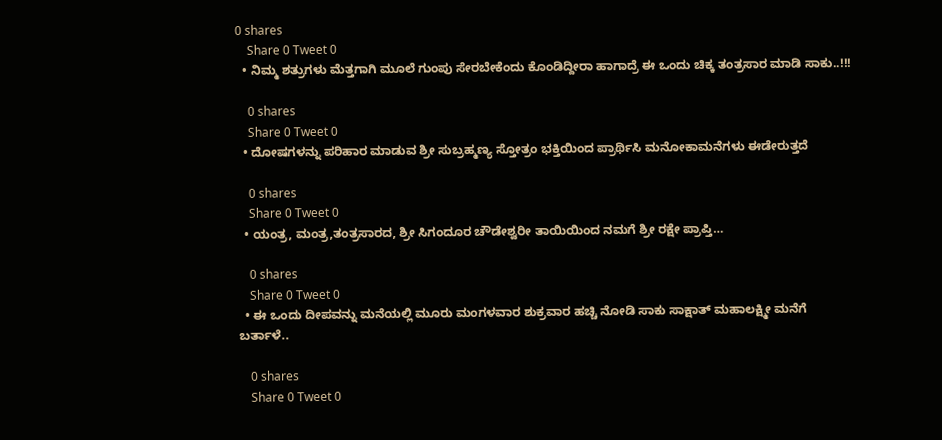0 shares
    Share 0 Tweet 0
  • ನಿಮ್ಮ ಶತ್ರುಗಳು ಮೆತ್ತಗಾಗಿ ಮೂಲೆ ಗುಂಪು ಸೇರಬೇಕೆಂದು ಕೊಂಡಿದ್ದೀರಾ ಹಾಗಾದ್ರೆ ಈ ಒಂದು ಚಿಕ್ಕ ತಂತ್ರಸಾರ ಮಾಡಿ ಸಾಕು..!!!

    0 shares
    Share 0 Tweet 0
  • ದೋಷಗಳನ್ನು ಪರಿಹಾರ ಮಾಡುವ ಶ್ರೀ ಸುಬ್ರಹ್ಮಣ್ಯ ಸ್ತೋತ್ರಂ ಭಕ್ತಿಯಿಂದ ಪ್ರಾರ್ಥಿಸಿ ಮನೋಕಾಮನೆಗಳು ಈಡೇರುತ್ತದೆ

    0 shares
    Share 0 Tweet 0
  • ಯಂತ್ರ, ಮಂತ್ರ,ತಂತ್ರಸಾರದ, ಶ್ರೀ ಸಿಗಂದೂರ ಚೌಡೇಶ್ವರೀ ತಾಯಿಯಿಂದ ನಮಗೆ ಶ್ರೀ ರಕ್ಷೇ ಪ್ರಾಪ್ತಿ…

    0 shares
    Share 0 Tweet 0
  • ಈ ಒಂದು ದೀಪವನ್ನು ಮನೆಯಲ್ಲಿ ಮೂರು ಮಂಗಳವಾರ ಶುಕ್ರವಾರ ಹಚ್ಚಿ ನೋಡಿ ಸಾಕು ಸಾಕ್ಷಾತ್ ಮಹಾಲಕ್ಷ್ಮೀ ಮನೆಗೆ ಬರ್ತಾಳೆ..

    0 shares
    Share 0 Tweet 0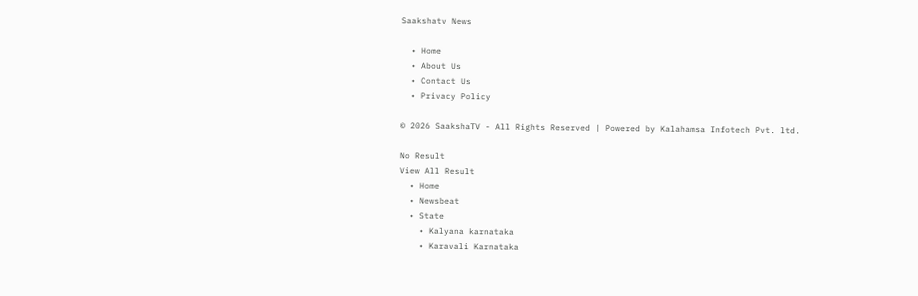Saakshatv News

  • Home
  • About Us
  • Contact Us
  • Privacy Policy

© 2026 SaakshaTV - All Rights Reserved | Powered by Kalahamsa Infotech Pvt. ltd.

No Result
View All Result
  • Home
  • Newsbeat
  • State
    • Kalyana karnataka
    • Karavali Karnataka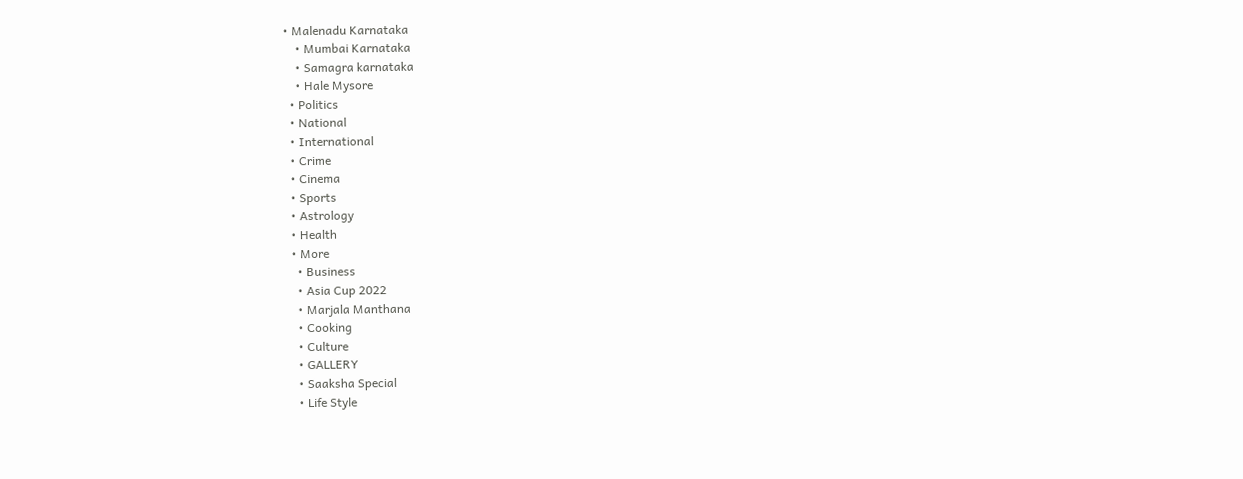• Malenadu Karnataka
    • Mumbai Karnataka
    • Samagra karnataka
    • Hale Mysore
  • Politics
  • National
  • International
  • Crime
  • Cinema
  • Sports
  • Astrology
  • Health
  • More
    • Business
    • Asia Cup 2022
    • Marjala Manthana
    • Cooking
    • Culture
    • GALLERY
    • Saaksha Special
    • Life Style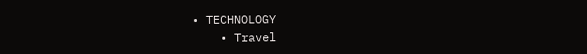• TECHNOLOGY
    • Travel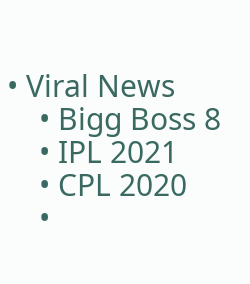• Viral News
    • Bigg Boss 8
    • IPL 2021
    • CPL 2020
    •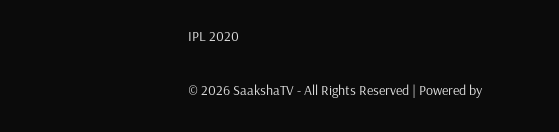IPL 2020

© 2026 SaakshaTV - All Rights Reserved | Powered by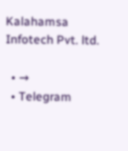Kalahamsa Infotech Pvt. ltd.

  • →
  • Telegram